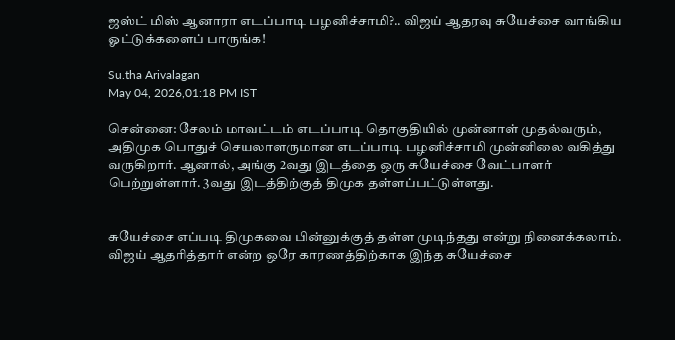ஜஸ்ட் மிஸ் ஆனாரா எடப்பாடி பழனிச்சாமி?.. விஜய் ஆதரவு சுயேச்சை வாங்கிய ஓட்டுக்களைப் பாருங்க!

Su.tha Arivalagan
May 04, 2026,01:18 PM IST

சென்னை: சேலம் மாவட்டம் எடப்பாடி தொகுதியில் முன்னாள் முதல்வரும், அதிமுக பொதுச் செயலாளருமான எடப்பாடி பழனிச்சாமி முன்னிலை வகித்து வருகிறார். ஆனால், அங்கு 2வது இடத்தை ஒரு சுயேச்சை வேட்பாளர் பெற்றுள்ளார். 3வது இடத்திற்குத் திமுக தள்ளப்பட்டுள்ளது.


சுயேச்சை எப்படி திமுகவை பின்னுக்குத் தள்ள முடிந்தது என்று நினைக்கலாம். விஜய் ஆதரித்தார் என்ற ஒரே காரணத்திற்காக இந்த சுயேச்சை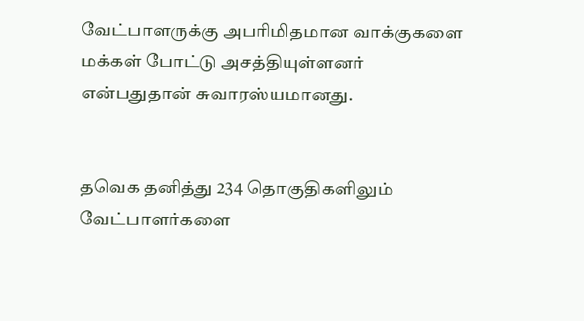வேட்பாளருக்கு அபரிமிதமான வாக்குகளை மக்கள் போட்டு அசத்தியுள்ளனர் என்பதுதான் சுவாரஸ்யமானது.


தவெக தனித்து 234 தொகுதிகளிலும் வேட்பாளர்களை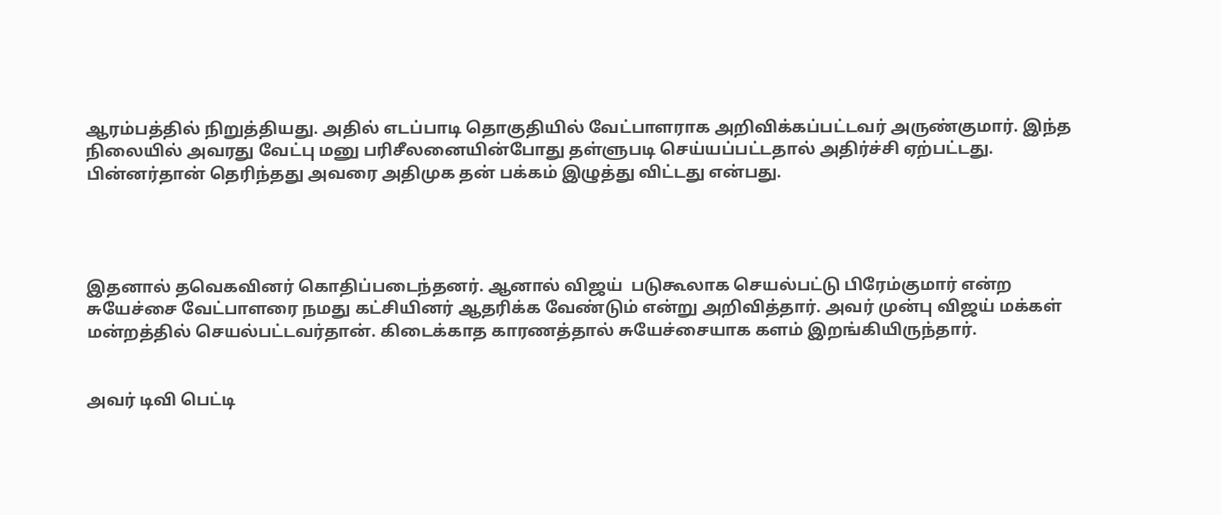ஆரம்பத்தில் நிறுத்தியது. அதில் எடப்பாடி தொகுதியில் வேட்பாளராக அறிவிக்கப்பட்டவர் அருண்குமார். இந்த நிலையில் அவரது வேட்பு மனு பரிசீலனையின்போது தள்ளுபடி செய்யப்பட்டதால் அதிர்ச்சி ஏற்பட்டது. பின்னர்தான் தெரிந்தது அவரை அதிமுக தன் பக்கம் இழுத்து விட்டது என்பது.




இதனால் தவெகவினர் கொதிப்படைந்தனர். ஆனால் விஜய்  படுகூலாக செயல்பட்டு பிரேம்குமார் என்ற சுயேச்சை வேட்பாளரை நமது கட்சியினர் ஆதரிக்க வேண்டும் என்று அறிவித்தார். அவர் முன்பு விஜய் மக்கள் மன்றத்தில் செயல்பட்டவர்தான். கிடைக்காத காரணத்தால் சுயேச்சையாக களம் இறங்கியிருந்தார்.


அவர் டிவி பெட்டி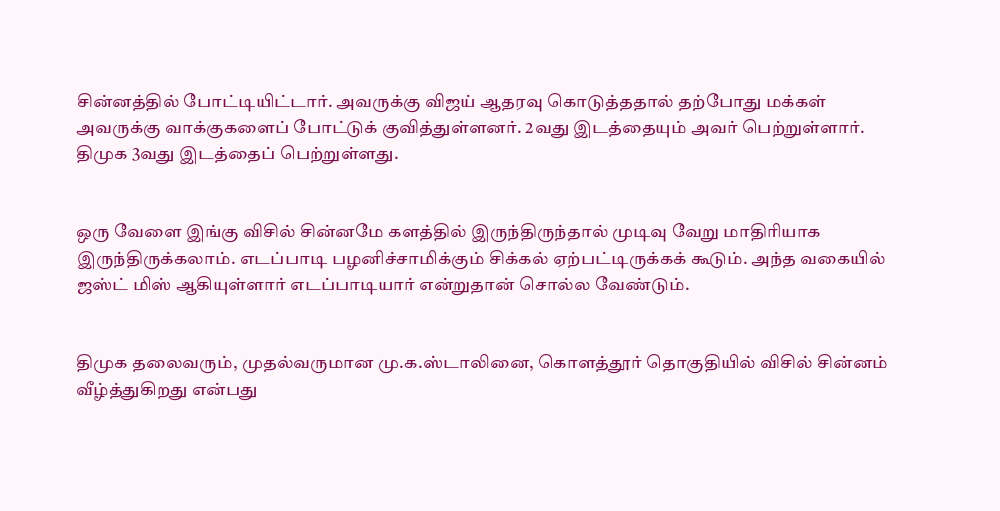சின்னத்தில் போட்டியிட்டார். அவருக்கு விஜய் ஆதரவு கொடுத்ததால் தற்போது மக்கள் அவருக்கு வாக்குகளைப் போட்டுக் குவித்துள்ளனர். 2வது இடத்தையும் அவர் பெற்றுள்ளார். திமுக 3வது இடத்தைப் பெற்றுள்ளது.


ஒரு வேளை இங்கு விசில் சின்னமே களத்தில் இருந்திருந்தால் முடிவு வேறு மாதிரியாக இருந்திருக்கலாம். எடப்பாடி பழனிச்சாமிக்கும் சிக்கல் ஏற்பட்டிருக்கக் கூடும். அந்த வகையில் ஜஸ்ட் மிஸ் ஆகியுள்ளார் எடப்பாடியார் என்றுதான் சொல்ல வேண்டும்.


திமுக தலைவரும், முதல்வருமான மு.க.ஸ்டாலினை, கொளத்தூர் தொகுதியில் விசில் சின்னம் வீழ்த்துகிறது என்பது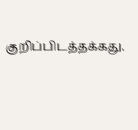குறிப்பிடத்தக்கது.